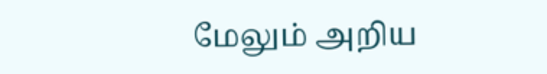மேலும் அறிய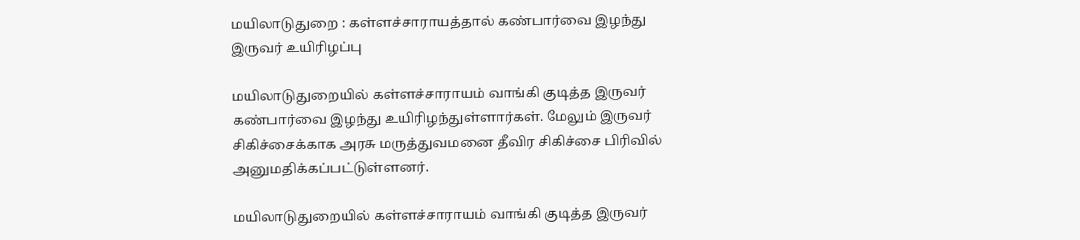மயிலாடுதுறை : கள்ளச்சாராயத்தால் கண்பார்வை இழந்து இருவர் உயிரிழப்பு

மயிலாடுதுறையில் கள்ளச்சாராயம் வாங்கி குடித்த இருவர் கண்பார்வை இழந்து உயிரிழந்துள்ளார்கள். மேலும் இருவர் சிகிச்சைக்காக அரசு மருத்துவமனை தீவிர சிகிச்சை பிரிவில் அனுமதிக்கப்பட்டுள்ளனர்.

மயிலாடுதுறையில் கள்ளச்சாராயம் வாங்கி குடித்த இருவர்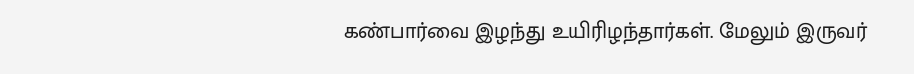கண்பார்வை இழந்து உயிரிழந்தார்கள். மேலும் இருவர்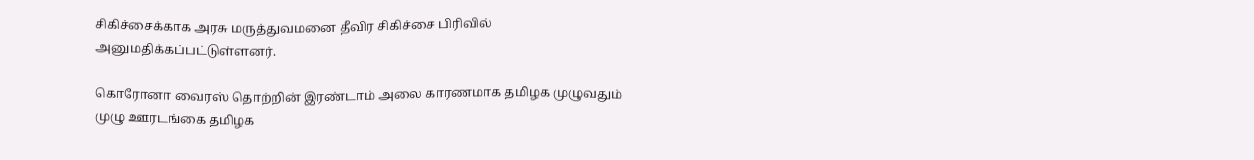சிகிச்சைக்காக அரசு மருத்துவமனை தீவிர சிகிச்சை பிரிவில் அனுமதிக்கப்பட்டுள்ளனர்.

கொரோனா வைரஸ் தொற்றின் இரண்டாம் அலை காரணமாக தமிழக முழுவதும் முழு ஊரடங்கை தமிழக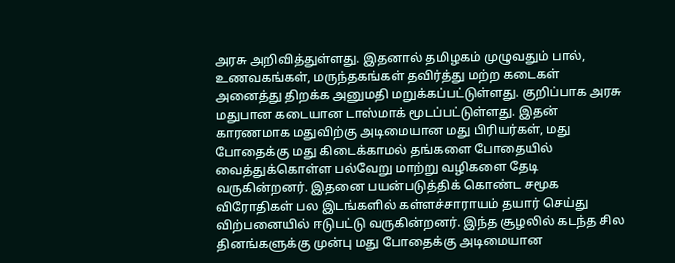அரசு அறிவித்துள்ளது. இதனால் தமிழகம் முழுவதும் பால், உணவகங்கள், மருந்தகங்கள் தவிர்த்து மற்ற கடைகள் அனைத்து திறக்க அனுமதி மறுக்கப்பட்டுள்ளது. குறிப்பாக அரசு மதுபான கடையான டாஸ்மாக் மூடப்பட்டுள்ளது. இதன் காரணமாக மதுவிற்கு அடிமையான மது பிரியர்கள், மது போதைக்கு மது கிடைக்காமல் தங்களை போதையில் வைத்துக்கொள்ள பல்வேறு மாற்று வழிகளை தேடி வருகின்றனர். இதனை பயன்படுத்திக் கொண்ட சமூக விரோதிகள் பல இடங்களில் கள்ளச்சாராயம் தயார் செய்து விற்பனையில் ஈடுபட்டு வருகின்றனர். இந்த சூழலில் கடந்த சில தினங்களுக்கு முன்பு மது போதைக்கு அடிமையான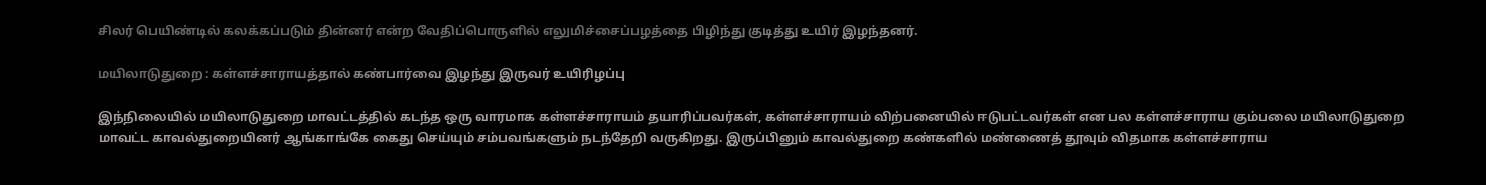சிலர் பெயிண்டில் கலக்கப்படும் தின்னர் என்ற வேதிப்பொருளில் எலுமிச்சைப்பழத்தை பிழிந்து குடித்து உயிர் இழந்தனர்.

மயிலாடுதுறை : கள்ளச்சாராயத்தால் கண்பார்வை இழந்து இருவர் உயிரிழப்பு

இந்நிலையில் மயிலாடுதுறை மாவட்டத்தில் கடந்த ஒரு வாரமாக கள்ளச்சாராயம் தயாரிப்பவர்கள், கள்ளச்சாராயம் விற்பனையில் ஈடுபட்டவர்கள் என பல கள்ளச்சாராய கும்பலை மயிலாடுதுறை மாவட்ட காவல்துறையினர் ஆங்காங்கே கைது செய்யும் சம்பவங்களும் நடந்தேறி வருகிறது. இருப்பினும் காவல்துறை கண்களில் மண்ணைத் தூவும் விதமாக கள்ளச்சாராய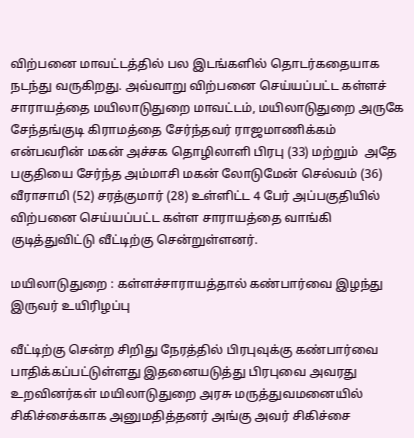விற்பனை மாவட்டத்தில் பல இடங்களில் தொடர்கதையாக நடந்து வருகிறது. அவ்வாறு விற்பனை செய்யப்பட்ட கள்ளச் சாராயத்தை மயிலாடுதுறை மாவட்டம், மயிலாடுதுறை அருகே சேந்தங்குடி கிராமத்தை சேர்ந்தவர் ராஜமாணிக்கம் என்பவரின் மகன் அச்சக தொழிலாளி பிரபு (33) மற்றும்  அதே பகுதியை சேர்ந்த அம்மாசி மகன் லோடுமேன் செல்வம் (36) வீராசாமி (52) சரத்குமார் (28) உள்ளிட்ட 4 பேர் அப்பகுதியில் விற்பனை செய்யப்பட்ட கள்ள சாராயத்தை வாங்கி குடித்துவிட்டு வீட்டிற்கு சென்றுள்ளனர்.

மயிலாடுதுறை : கள்ளச்சாராயத்தால் கண்பார்வை இழந்து இருவர் உயிரிழப்பு

வீட்டிற்கு சென்ற சிறிது நேரத்தில் பிரபுவுக்கு கண்பார்வை பாதிக்கப்பட்டுள்ளது இதனையடுத்து பிரபுவை அவரது உறவினர்கள் மயிலாடுதுறை அரசு மருத்துவமனையில் சிகிச்சைக்காக அனுமதித்தனர் அங்கு அவர் சிகிச்சை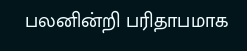பலனின்றி பரிதாபமாக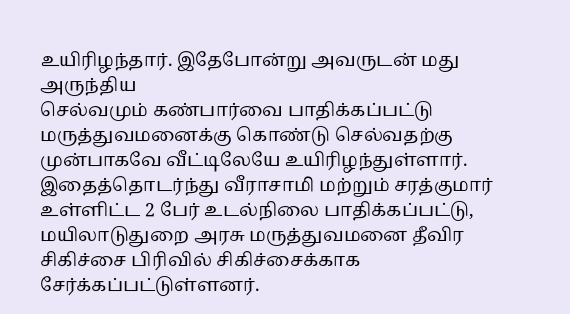உயிரிழந்தார். இதேபோன்று அவருடன் மது அருந்திய
செல்வமும் கண்பார்வை பாதிக்கப்பட்டு மருத்துவமனைக்கு கொண்டு செல்வதற்கு முன்பாகவே வீட்டிலேயே உயிரிழந்துள்ளார். இதைத்தொடர்ந்து வீராசாமி மற்றும் சரத்குமார் உள்ளிட்ட 2 பேர் உடல்நிலை பாதிக்கப்பட்டு, மயிலாடுதுறை அரசு மருத்துவமனை தீவிர சிகிச்சை பிரிவில் சிகிச்சைக்காக சேர்க்கப்பட்டுள்ளனர்.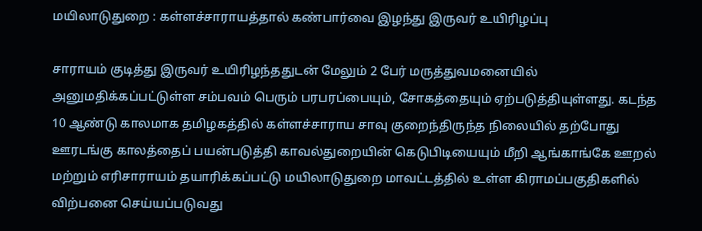மயிலாடுதுறை : கள்ளச்சாராயத்தால் கண்பார்வை இழந்து இருவர் உயிரிழப்பு

சாராயம் குடித்து இருவர் உயிரிழந்ததுடன் மேலும் 2 பேர் மருத்துவமனையில் அனுமதிக்கப்பட்டுள்ள சம்பவம் பெரும் பரபரப்பையும், சோகத்தையும் ஏற்படுத்தியுள்ளது. கடந்த 10 ஆண்டு காலமாக தமிழகத்தில் கள்ளச்சாராய சாவு குறைந்திருந்த நிலையில் தற்போது ஊரடங்கு காலத்தைப் பயன்படுத்தி காவல்துறையின் கெடுபிடியையும் மீறி ஆங்காங்கே ஊறல் மற்றும் எரிசாராயம் தயாரிக்கப்பட்டு மயிலாடுதுறை மாவட்டத்தில் உள்ள கிராமப்பகுதிகளில் விற்பனை செய்யப்படுவது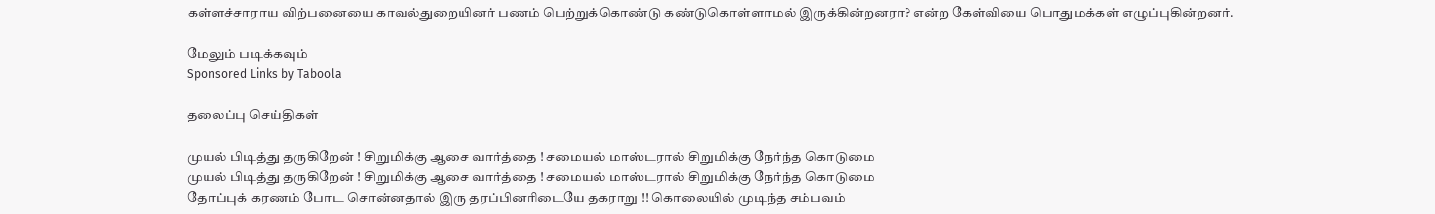கள்ளச்சாராய விற்பனையை காவல்துறையினர் பணம் பெற்றுக்கொண்டு கண்டுகொள்ளாமல் இருக்கின்றனரா? என்ற கேள்வியை பொதுமக்கள் எழுப்புகின்றனர்.

மேலும் படிக்கவும்
Sponsored Links by Taboola

தலைப்பு செய்திகள்

முயல் பிடித்து தருகிறேன் ! சிறுமிக்கு ஆசை வார்த்தை ! சமையல் மாஸ்டரால் சிறுமிக்கு நேர்ந்த கொடுமை
முயல் பிடித்து தருகிறேன் ! சிறுமிக்கு ஆசை வார்த்தை ! சமையல் மாஸ்டரால் சிறுமிக்கு நேர்ந்த கொடுமை
தோப்புக் கரணம் போட சொன்னதால் இரு தரப்பினரிடையே தகராறு !! கொலையில் முடிந்த சம்பவம்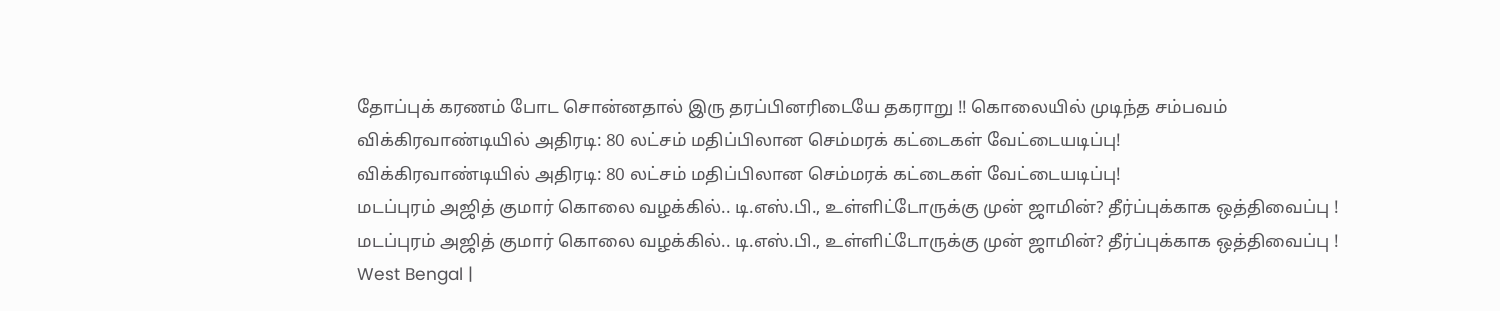தோப்புக் கரணம் போட சொன்னதால் இரு தரப்பினரிடையே தகராறு !! கொலையில் முடிந்த சம்பவம்
விக்கிரவாண்டியில் அதிரடி: 80 லட்சம் மதிப்பிலான செம்மரக் கட்டைகள் வேட்டையடிப்பு!
விக்கிரவாண்டியில் அதிரடி: 80 லட்சம் மதிப்பிலான செம்மரக் கட்டைகள் வேட்டையடிப்பு!
மடப்புரம் அஜித் குமார் கொலை வழக்கில்.. டி.எஸ்.பி., உள்ளிட்டோருக்கு முன் ஜாமின்? தீர்ப்புக்காக ஒத்திவைப்பு !
மடப்புரம் அஜித் குமார் கொலை வழக்கில்.. டி.எஸ்.பி., உள்ளிட்டோருக்கு முன் ஜாமின்? தீர்ப்புக்காக ஒத்திவைப்பு !
West Bengal |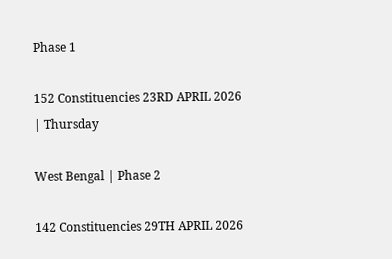Phase 1

152 Constituencies 23RD APRIL 2026 | Thursday

West Bengal | Phase 2

142 Constituencies 29TH APRIL 2026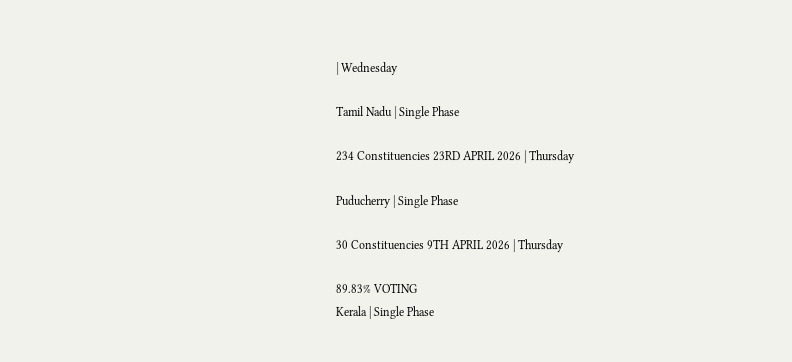| Wednesday

Tamil Nadu | Single Phase

234 Constituencies 23RD APRIL 2026 | Thursday

Puducherry | Single Phase

30 Constituencies 9TH APRIL 2026 | Thursday

89.83% VOTING
Kerala | Single Phase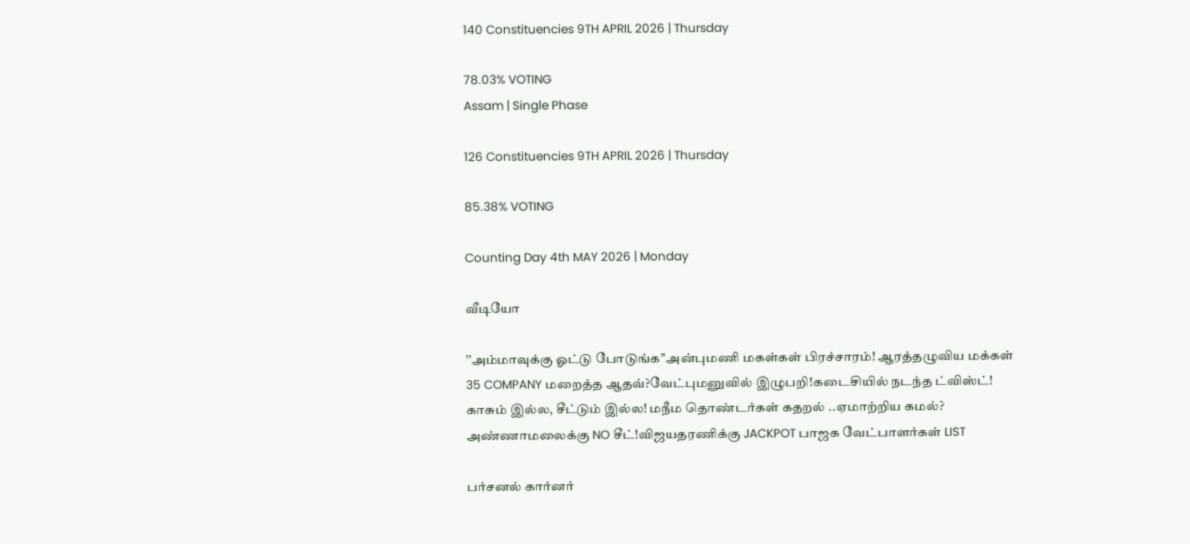140 Constituencies 9TH APRIL 2026 | Thursday

78.03% VOTING
Assam | Single Phase

126 Constituencies 9TH APRIL 2026 | Thursday

85.38% VOTING

Counting Day 4th MAY 2026 | Monday

வீடியோ

’’அம்மாவுக்கு ஓட்டு போடுங்க’’அன்புமணி மகள்கள் பிரச்சாரம்! ஆரத்தழுவிய மக்கள்
35 COMPANY மறைத்த ஆதவ்?வேட்புமனுவில் இழுபறி!கடைசியில் நடந்த ட்விஸ்ட்!
காசும் இல்ல, சீட்டும் இல்ல! மநீம தொண்டர்கள் கதறல் ..ஏமாற்றிய கமல்?
அண்ணாமலைக்கு NO சீட்!விஜயதரணிக்கு JACKPOT பாஜக வேட்பாளர்கள் LIST

பர்சனல் கார்னர்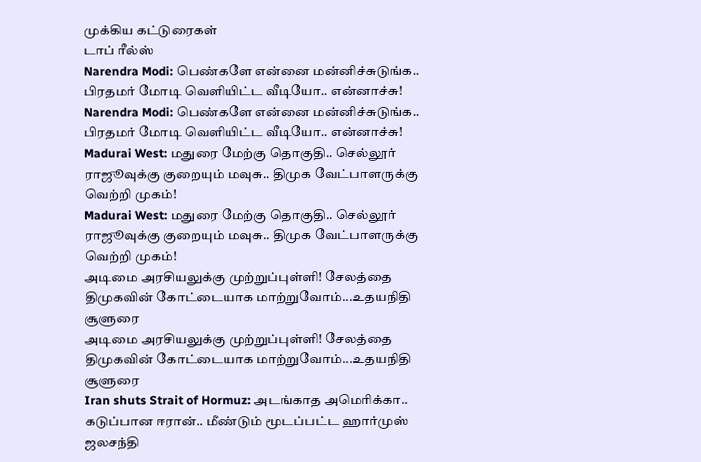முக்கிய கட்டுரைகள்
டாப் ரீல்ஸ்
Narendra Modi: பெண்களே என்னை மன்னிச்சுடுங்க.. பிரதமர் மோடி வெளியிட்ட வீடியோ.. என்னாச்சு!
Narendra Modi: பெண்களே என்னை மன்னிச்சுடுங்க.. பிரதமர் மோடி வெளியிட்ட வீடியோ.. என்னாச்சு!
Madurai West: மதுரை மேற்கு தொகுதி.. செல்லூர் ராஜூவுக்கு குறையும் மவுசு.. திமுக வேட்பாளருக்கு வெற்றி முகம்!
Madurai West: மதுரை மேற்கு தொகுதி.. செல்லூர் ராஜூவுக்கு குறையும் மவுசு.. திமுக வேட்பாளருக்கு வெற்றி முகம்!
அடிமை அரசியலுக்கு முற்றுப்புள்ளி! சேலத்தை திமுகவின் கோட்டையாக மாற்றுவோம்...உதயநிதி சூளுரை
அடிமை அரசியலுக்கு முற்றுப்புள்ளி! சேலத்தை திமுகவின் கோட்டையாக மாற்றுவோம்...உதயநிதி சூளுரை
Iran shuts Strait of Hormuz: அடங்காத அமெரிக்கா.. கடுப்பான ஈரான்.. மீண்டும் மூடப்பட்ட ஹார்முஸ் ஜலசந்தி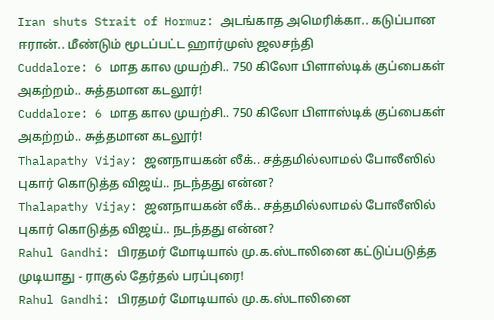Iran shuts Strait of Hormuz: அடங்காத அமெரிக்கா.. கடுப்பான ஈரான்.. மீண்டும் மூடப்பட்ட ஹார்முஸ் ஜலசந்தி
Cuddalore: 6 மாத கால முயற்சி.. 750 கிலோ பிளாஸ்டிக் குப்பைகள் அகற்றம்.. சுத்தமான கடலூர்!
Cuddalore: 6 மாத கால முயற்சி.. 750 கிலோ பிளாஸ்டிக் குப்பைகள் அகற்றம்.. சுத்தமான கடலூர்!
Thalapathy Vijay: ஜனநாயகன் லீக்.. சத்தமில்லாமல் போலீஸில் புகார் கொடுத்த விஜய்.. நடந்தது என்ன?
Thalapathy Vijay: ஜனநாயகன் லீக்.. சத்தமில்லாமல் போலீஸில் புகார் கொடுத்த விஜய்.. நடந்தது என்ன?
Rahul Gandhi: பிரதமர் மோடியால் மு.க.ஸ்டாலினை கட்டுப்படுத்த முடியாது - ராகுல் தேர்தல் பரப்புரை!
Rahul Gandhi: பிரதமர் மோடியால் மு.க.ஸ்டாலினை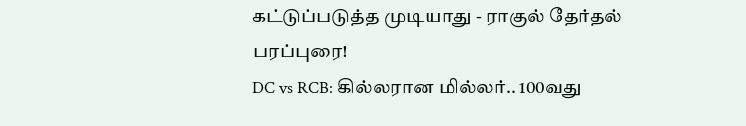கட்டுப்படுத்த முடியாது - ராகுல் தேர்தல் பரப்புரை!
DC vs RCB: கில்லரான மில்லர்.. 100வது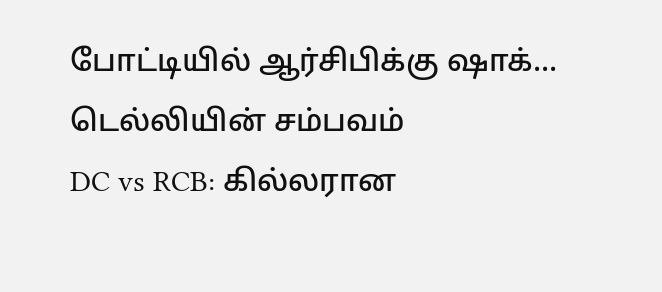போட்டியில் ஆர்சிபிக்கு ஷாக்... டெல்லியின் சம்பவம்
DC vs RCB: கில்லரான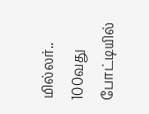மில்லர்.. 100வது போட்டியில்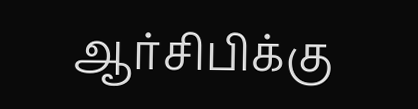ஆர்சிபிக்கு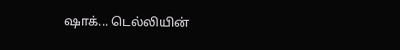ஷாக்... டெல்லியின்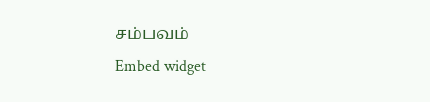சம்பவம்
Embed widget